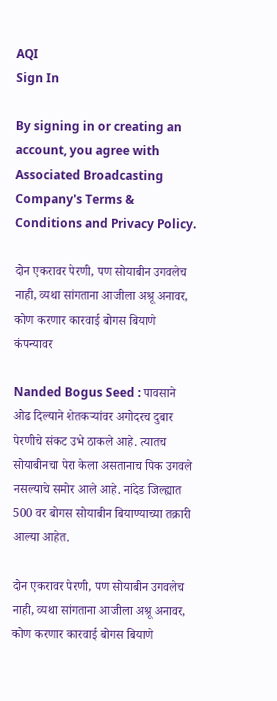AQI
Sign In

By signing in or creating an account, you agree with Associated Broadcasting Company's Terms & Conditions and Privacy Policy.

दोन एकरावर पेरणी, पण सोयाबीन उगवलेच नाही, व्यथा सांगताना आजीला अश्रू अनावर, कोण करणार कारवाई बोगस बियाणे कंपन्यावर

Nanded Bogus Seed : पावसाने ओढ दिल्याने शेतकर्‍यांवर अगोदरच दुबार पेरणीचे संकट उभे ठाकले आहे. त्यातच सोयाबीनचा पेरा केला असतानाच पिक उगवले नसल्याचे समोर आले आहे. नांदेड जिल्ह्यात 500 वर बोगस सोयाबीन बियाण्याच्या तक्रारी आल्या आहेत.

दोन एकरावर पेरणी, पण सोयाबीन उगवलेच नाही, व्यथा सांगताना आजीला अश्रू अनावर, कोण करणार कारवाई बोगस बियाणे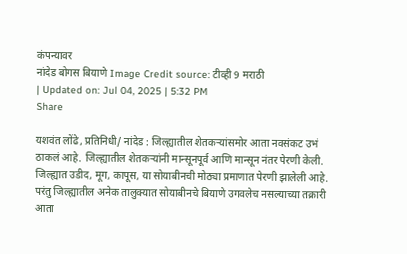कंपन्यावर
नांदेड बोगस बियाणे Image Credit source: टीव्ही 9 मराठी
| Updated on: Jul 04, 2025 | 5:32 PM
Share

यशवंत लोंढे, प्रतिनिधी/ नांदेड : जिल्ह्यातील शेतकर्‍यांसमोर आता नवसंकट उभं ठाकलं आहे. जिल्ह्यातील शेतकर्‍यांनी मान्सूनपूर्व आणि मान्सून नंतर पेरणी केली. जिल्ह्यात उडीद, मूग, कापूस, या सोयाबीनची मोठ्या प्रमाणात पेरणी झालेली आहे. परंतु जिल्ह्यातील अनेक तालुक्यात सोयाबीनचे बियाणे उगवलेच नसल्याच्या तक्रारी आता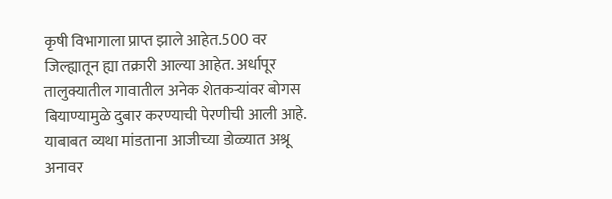कृषी विभागाला प्राप्त झाले आहेत.500 वर जिल्ह्यातून ह्या तक्रारी आल्या आहेत. अर्धापूर तालुक्यातील गावातील अनेक शेतकर्‍यांवर बोगस बियाण्यामुळे दुबार करण्याची पेरणीची आली आहे. याबाबत व्यथा मांडताना आजीच्या डोळ्यात अश्रू अनावर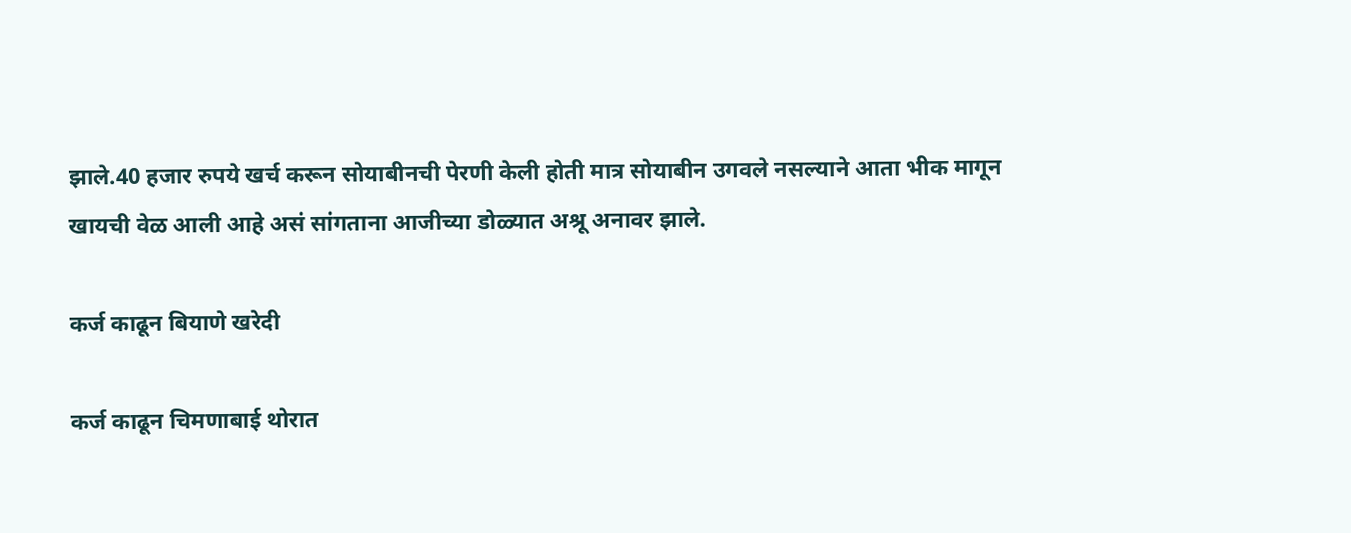झाले.40 हजार रुपये खर्च करून सोयाबीनची पेरणी केली होती मात्र सोयाबीन उगवले नसल्याने आता भीक मागून खायची वेळ आली आहे असं सांगताना आजीच्या डोळ्यात अश्रू अनावर झाले.

कर्ज काढून बियाणे खरेदी

कर्ज काढून चिमणाबाई थोरात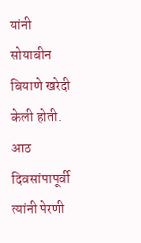यांनी सोयाबीन बियाणे खरेदी केली होती. आठ दिवसांपापूर्वी त्यांनी पेरणी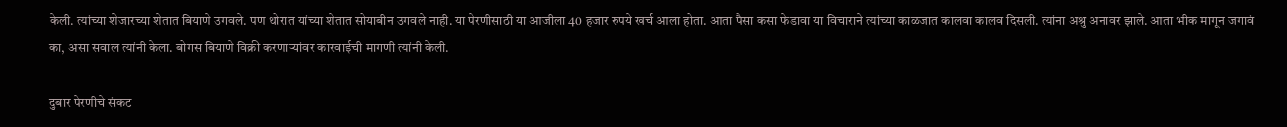केली. त्यांच्या शेजारच्या शेतात बियाणे उगवले. पण थोरात यांच्या शेतात सोयाबीन उगवले नाही. या पेरणीसाठी या आजीला 40 हजार रुपये खर्च आला होता. आता पैसा कसा फेडावा या विचाराने त्यांच्या काळजात कालवा कालव दिसली. त्यांना अश्रु अनावर झाले. आता भीक मागून जगावं का, असा सवाल त्यांनी केला. बोगस बियाणे विक्री करणार्‍यांवर कारवाईची मागणी त्यांनी केली.

दुबार पेरणीचे संकट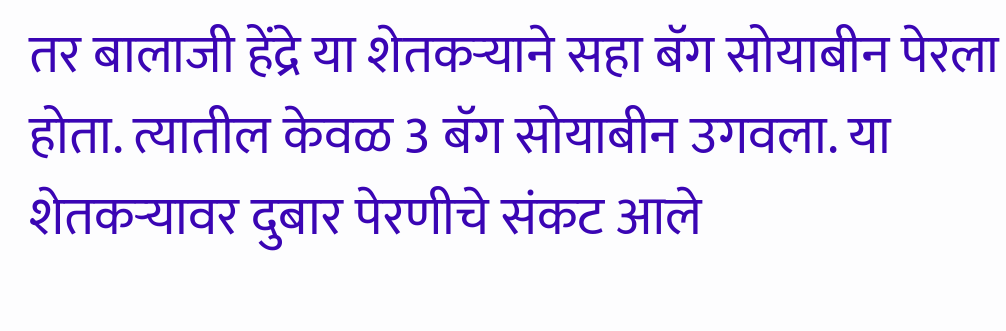तर बालाजी हेंद्रे या शेतकऱ्याने सहा बॅग सोयाबीन पेरला होता. त्यातील केवळ 3 बॅग सोयाबीन उगवला. या शेतकऱ्यावर दुबार पेरणीचे संकट आले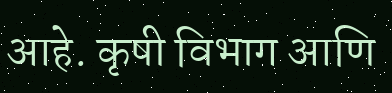आहे. कृषी विभाग आणि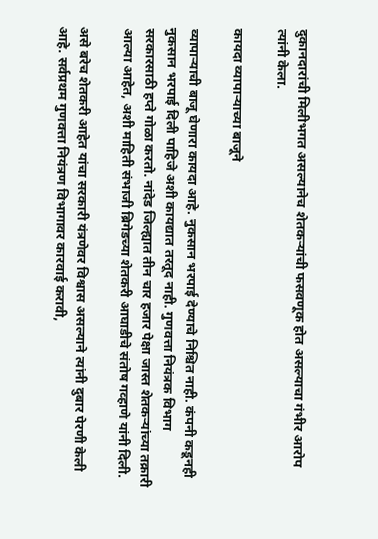दुकानदारांची मिलीभगत असल्यानेच शेतकऱ्यांची फसवणूक होत असल्याचा गंभीर आरोप त्यांनी केला.

कायदा व्यापार्‍याच्या बाजूने

व्यापाऱ्याची बाजू घेणारा कायदा आहे. नुकसान भरपाई देण्याचे निश्चित नाही. कंपनी कडूनही नुकसान भरपाई दिली पाहिजे अशी कायद्यात तरतूद नाही. गुणवत्ता नियंत्रक विभाग सरकारसाठी हप्ते गोळा करतो. नांदेड जिल्ह्यात तीन चार हजार पेक्षा जास्त शेतकर्‍यांच्या तक्रारी आल्या आहेत, अशी माहिती संभाजी ब्रिगेडच्या शेतकरी आघाडीचे संतोष गव्हाणे यांनी दिली.

असे बरेच शेतकरी आहेत यांचा सरकारी यंत्रणेवर विश्वास असल्याने त्यांनी दुबार पेरणी केली आहे. सर्वप्रथम गुणवत्ता नियंत्रण विभागावर कारवाई करावी,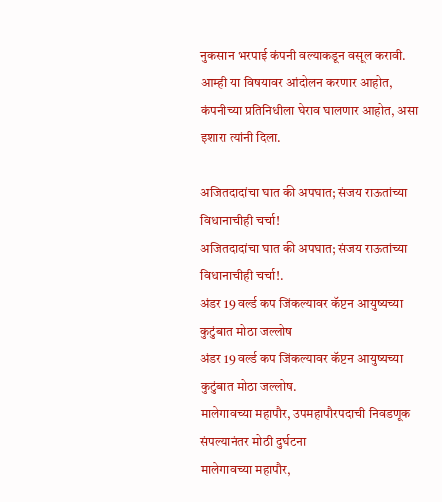नुकसान भरपाई कंपनी वल्याकडून वसूल करावी. आम्ही या विषयावर आंदोलन करणार आहोत, कंपनीच्या प्रतिनिधीला घेराव घालणार आहोत, असा इशारा त्यांनी दिला.

अजितदादांचा घात की अपघात; संजय राऊतांच्या विधानाचीही चर्चा!
अजितदादांचा घात की अपघात; संजय राऊतांच्या विधानाचीही चर्चा!.
अंडर 19 वर्ल्ड कप जिंकल्यावर कॅप्टन आयुष्यच्या कुटुंबात मोठा जल्लोष
अंडर 19 वर्ल्ड कप जिंकल्यावर कॅप्टन आयुष्यच्या कुटुंबात मोठा जल्लोष.
मालेगावच्या महापौर, उपमहापौरपदाची निवडणूक संपल्यानंतर मोठी दुर्घटना
मालेगावच्या महापौर,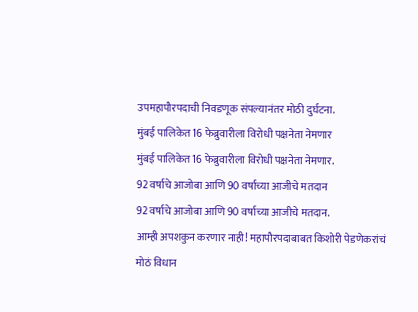उपमहापौरपदाची निवडणूक संपल्यानंतर मोठी दुर्घटना.
मुंबई पालिकेत 16 फेब्रुवारीला विरोधी पक्षनेता नेमणार
मुंबई पालिकेत 16 फेब्रुवारीला विरोधी पक्षनेता नेमणार.
92 वर्षाचे आजोबा आणि 90 वर्षाच्या आजीचे मतदान
92 वर्षाचे आजोबा आणि 90 वर्षाच्या आजीचे मतदान.
आम्ही अपशकुन करणार नाही! महापौरपदाबाबत किशोरी पेडणेकरांचं मोठं विधान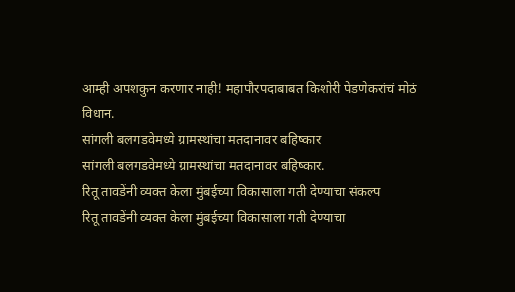आम्ही अपशकुन करणार नाही! महापौरपदाबाबत किशोरी पेडणेकरांचं मोठं विधान.
सांगली बलगडवेमध्ये ग्रामस्थांचा मतदानावर बहिष्कार
सांगली बलगडवेमध्ये ग्रामस्थांचा मतदानावर बहिष्कार.
रितू तावडेंनी व्यक्त केला मुंबईच्या विकासाला गती देण्याचा संकल्प
रितू तावडेंनी व्यक्त केला मुंबईच्या विकासाला गती देण्याचा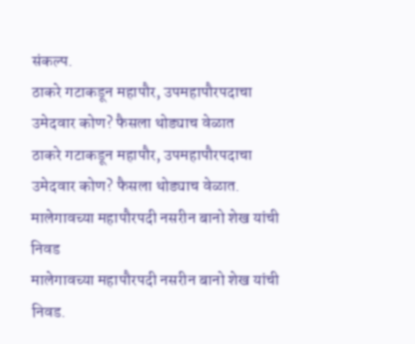संकल्प.
ठाकरे गटाकडून महापौर, उपमहापौरपदाचा उमेदवार कोण? फैसला थोड्याच वेळात
ठाकरे गटाकडून महापौर, उपमहापौरपदाचा उमेदवार कोण? फैसला थोड्याच वेळात.
मालेगावच्या महापौरपदी नसरीन बानो शेख यांची निवड
मालेगावच्या महापौरपदी नसरीन बानो शेख यांची निवड.